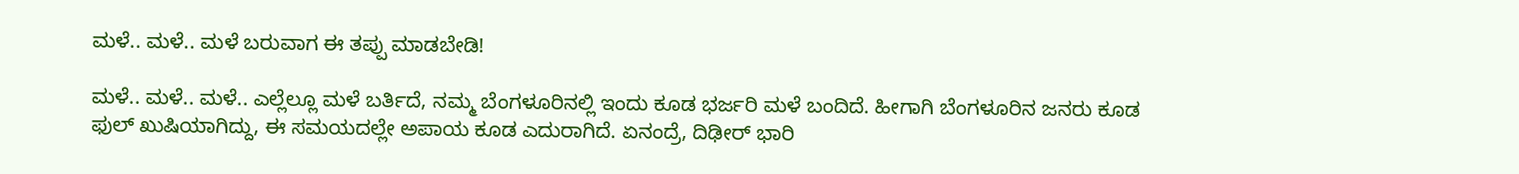ಮಳೆ.. ಮಳೆ.. ಮಳೆ ಬರುವಾಗ ಈ ತಪ್ಪು ಮಾಡಬೇಡಿ!

ಮಳೆ.. ಮಳೆ.. ಮಳೆ.. ಎಲ್ಲೆಲ್ಲೂ ಮಳೆ ಬರ್ತಿದೆ, ನಮ್ಮ ಬೆಂಗಳೂರಿನಲ್ಲಿ ಇಂದು ಕೂಡ ಭರ್ಜರಿ ಮಳೆ ಬಂದಿದೆ. ಹೀಗಾಗಿ ಬೆಂಗಳೂರಿನ ಜನರು ಕೂಡ ಫುಲ್ ಖುಷಿಯಾಗಿದ್ದು, ಈ ಸಮಯದಲ್ಲೇ ಅಪಾಯ ಕೂಡ ಎದುರಾಗಿದೆ. ಏನಂದ್ರೆ, ದಿಢೀರ್ ಭಾರಿ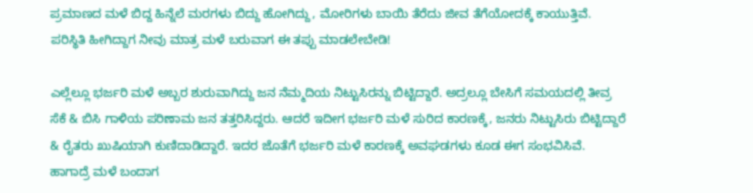ಪ್ರಮಾಣದ ಮಳೆ ಬಿದ್ದ ಹಿನ್ನೆಲೆ ಮರಗಳು ಬಿದ್ದು ಹೋಗಿದ್ದು, ಮೋರಿಗಳು ಬಾಯಿ ತೆರೆದು ಜೀವ ತೆಗೆಯೋದಕ್ಕೆ ಕಾಯುತ್ತಿವೆ. ಪರಿಸ್ಥಿತಿ ಹೀಗಿದ್ದಾಗ ನೀವು ಮಾತ್ರ ಮಳೆ ಬರುವಾಗ ಈ ತಪ್ಪು ಮಾಡಲೇಬೇಡಿ!

ಎಲ್ಲೆಲ್ಲೂ ಭರ್ಜರಿ ಮಳೆ ಅಬ್ಬರ ಶುರುವಾಗಿದ್ದು ಜನ ನೆಮ್ಮದಿಯ ನಿಟ್ಟುಸಿರನ್ನು ಬಿಟ್ಟಿದ್ದಾರೆ. ಅದ್ರಲ್ಲೂ ಬೇಸಿಗೆ ಸಮಯದಲ್ಲಿ ತೀವ್ರ ಸೆಕೆ & ಬಿಸಿ ಗಾಳಿಯ ಪರಿಣಾಮ ಜನ ತತ್ತರಿಸಿದ್ದರು. ಆದರೆ ಇದೀಗ ಭರ್ಜರಿ ಮಳೆ ಸುರಿದ ಕಾರಣಕ್ಕೆ, ಜನರು ನಿಟ್ಟುಸಿರು ಬಿಟ್ಟಿದ್ದಾರೆ & ರೈತರು ಖುಷಿಯಾಗಿ ಕುಣಿದಾಡಿದ್ದಾರೆ. ಇದರ ಜೊತೆಗೆ ಭರ್ಜರಿ ಮಳೆ ಕಾರಣಕ್ಕೆ ಅವಘಡಗಳು ಕೂಡ ಈಗ ಸಂಭವಿಸಿವೆ. ಹಾಗಾದ್ರೆ ಮಳೆ ಬಂದಾಗ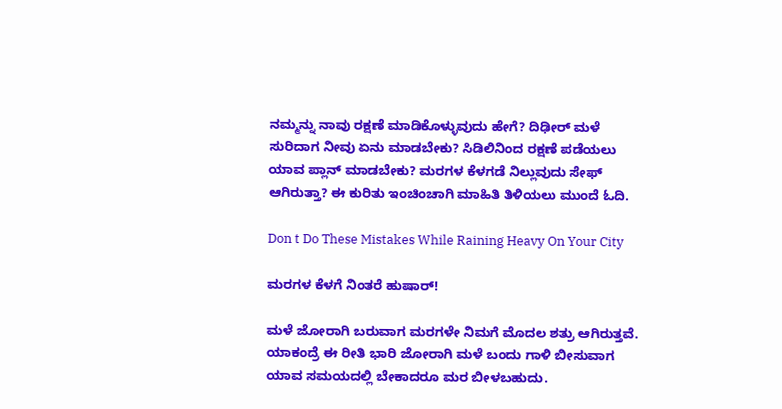ನಮ್ಮನ್ನು ನಾವು ರಕ್ಷಣೆ ಮಾಡಿಕೊಳ್ಳುವುದು ಹೇಗೆ? ದಿಢೀರ್ ಮಳೆ ಸುರಿದಾಗ ನೀವು ಏನು ಮಾಡಬೇಕು? ಸಿಡಿಲಿನಿಂದ ರಕ್ಷಣೆ ಪಡೆಯಲು ಯಾವ ಪ್ಲಾನ್ ಮಾಡಬೇಕು? ಮರಗಳ ಕೆಳಗಡೆ ನಿಲ್ಲುವುದು ಸೇಫ್ ಆಗಿರುತ್ತಾ? ಈ ಕುರಿತು ಇಂಚಿಂಚಾಗಿ ಮಾಹಿತಿ ತಿಳಿಯಲು ಮುಂದೆ ಓದಿ.

Don t Do These Mistakes While Raining Heavy On Your City

ಮರಗಳ ಕೆಳಗೆ ನಿಂತರೆ ಹುಷಾರ್!

ಮಳೆ ಜೋರಾಗಿ ಬರುವಾಗ ಮರಗಳೇ ನಿಮಗೆ ಮೊದಲ ಶತ್ರು ಆಗಿರುತ್ತವೆ. ಯಾಕಂದ್ರೆ ಈ ರೀತಿ ಭಾರಿ ಜೋರಾಗಿ ಮಳೆ ಬಂದು ಗಾಳಿ ಬೀಸುವಾಗ ಯಾವ ಸಮಯದಲ್ಲಿ ಬೇಕಾದರೂ ಮರ ಬೀಳಬಹುದು.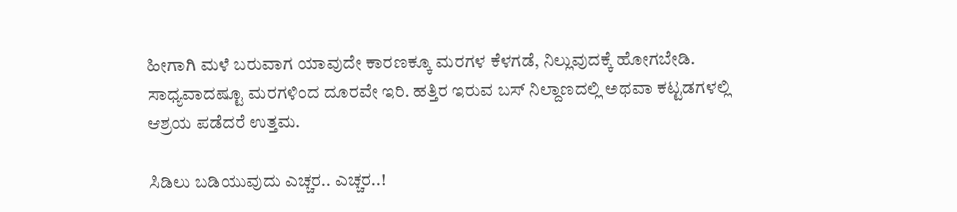ಹೀಗಾಗಿ ಮಳೆ ಬರುವಾಗ ಯಾವುದೇ ಕಾರಣಕ್ಕೂ ಮರಗಳ ಕೆಳಗಡೆ, ನಿಲ್ಲುವುದಕ್ಕೆ ಹೋಗಬೇಡಿ. ಸಾಧ್ಯವಾದಷ್ಟೂ ಮರಗಳಿಂದ ದೂರವೇ ಇರಿ. ಹತ್ತಿರ ಇರುವ ಬಸ್ ನಿಲ್ದಾಣದಲ್ಲಿ ಅಥವಾ ಕಟ್ಟಡಗಳಲ್ಲಿ ಆಶ್ರಯ ಪಡೆದರೆ ಉತ್ತಮ.

ಸಿಡಿಲು ಬಡಿಯುವುದು ಎಚ್ಚರ.. ಎಚ್ಚರ..!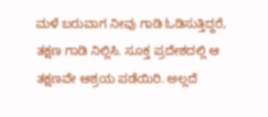ಮಳೆ ಬರುವಾಗ ನೀವು ಗಾಡಿ ಓಡಿಸುತ್ತಿದ್ದರೆ, ತಕ್ಷಣ ಗಾಡಿ ನಿಲ್ಲಿಸಿ. ಸೂಕ್ತ ಪ್ರದೇಶದಲ್ಲಿ ಆ ತಕ್ಷಣವೇ ಆಶ್ರಯ ಪಡೆಯಿರಿ. ಅಲ್ಲದೆ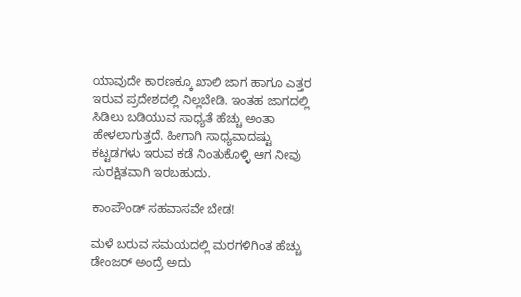ಯಾವುದೇ ಕಾರಣಕ್ಕೂ ಖಾಲಿ ಜಾಗ ಹಾಗೂ ಎತ್ತರ ಇರುವ ಪ್ರದೇಶದಲ್ಲಿ ನಿಲ್ಲಬೇಡಿ. ಇಂತಹ ಜಾಗದಲ್ಲಿ ಸಿಡಿಲು ಬಡಿಯುವ ಸಾಧ್ಯತೆ ಹೆಚ್ಚು ಅಂತಾ ಹೇಳಲಾಗುತ್ತದೆ. ಹೀಗಾಗಿ ಸಾಧ್ಯವಾದಷ್ಟು ಕಟ್ಟಡಗಳು ಇರುವ ಕಡೆ ನಿಂತುಕೊಳ್ಳಿ ಆಗ ನೀವು ಸುರಕ್ಷಿತವಾಗಿ ಇರಬಹುದು.

ಕಾಂಪೌಂಡ್ ಸಹವಾಸವೇ ಬೇಡ!

ಮಳೆ ಬರುವ ಸಮಯದಲ್ಲಿ ಮರಗಳಿಗಿಂತ ಹೆಚ್ಚು ಡೇಂಜರ್ ಅಂದ್ರೆ ಅದು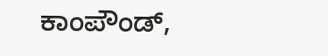ಕಾಂಪೌಂಡ್‌,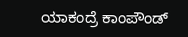ಯಾಕಂದ್ರೆ ಕಾಂಪೌಂಡ್‌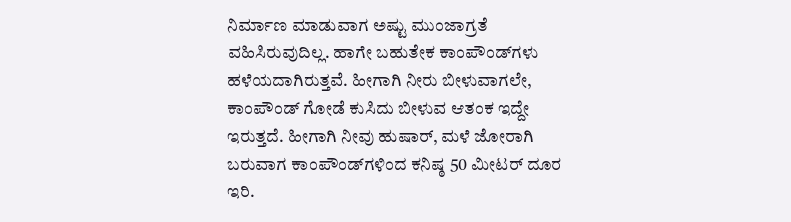ನಿರ್ಮಾಣ ಮಾಡುವಾಗ ಅಷ್ಟು ಮುಂಜಾಗ್ರತೆ ವಹಿಸಿರುವುದಿಲ್ಲ. ಹಾಗೇ ಬಹುತೇಕ ಕಾಂಪೌಂಡ್‌ಗಳು ಹಳೆಯದಾಗಿರುತ್ತವೆ. ಹೀಗಾಗಿ ನೀರು ಬೀಳುವಾಗಲೇ, ಕಾಂಪೌಂಡ್ ಗೋಡೆ ಕುಸಿದು ಬೀಳುವ ಆತಂಕ ಇದ್ದೇ ಇರುತ್ತದೆ. ಹೀಗಾಗಿ ನೀವು ಹುಷಾರ್, ಮಳೆ ಜೋರಾಗಿ ಬರುವಾಗ ಕಾಂಪೌಂಡ್‌ಗಳಿಂದ ಕನಿಷ್ಠ 50 ಮೀಟರ್ ದೂರ ಇರಿ.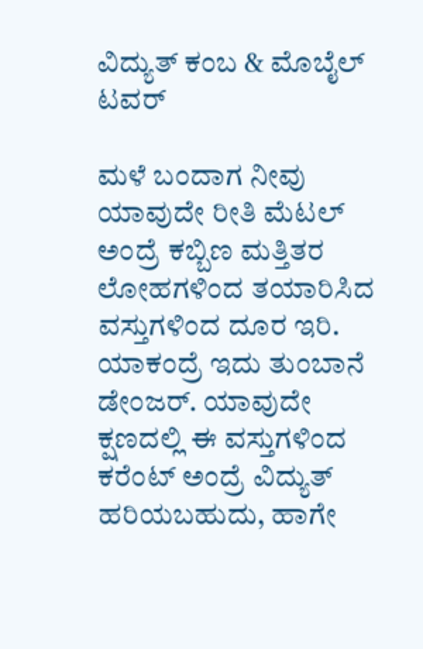ವಿದ್ಯುತ್ ಕಂಬ & ಮೊಬೈಲ್ ಟವರ್

ಮಳೆ ಬಂದಾಗ ನೀವು ಯಾವುದೇ ರೀತಿ ಮೆಟಲ್ ಅಂದ್ರೆ ಕಬ್ಬಿಣ ಮತ್ತಿತರ ಲೋಹಗಳಿಂದ ತಯಾರಿಸಿದ ವಸ್ತುಗಳಿಂದ ದೂರ ಇರಿ. ಯಾಕಂದ್ರೆ ಇದು ತುಂಬಾನೆ ಡೇಂಜರ್. ಯಾವುದೇ ಕ್ಷಣದಲ್ಲಿ ಈ ವಸ್ತುಗಳಿಂದ ಕರೆಂಟ್ ಅಂದ್ರೆ ವಿದ್ಯುತ್ ಹರಿಯಬಹುದು, ಹಾಗೇ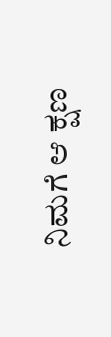ನಿಮಗೆ ಆ ಕ್ಷಣ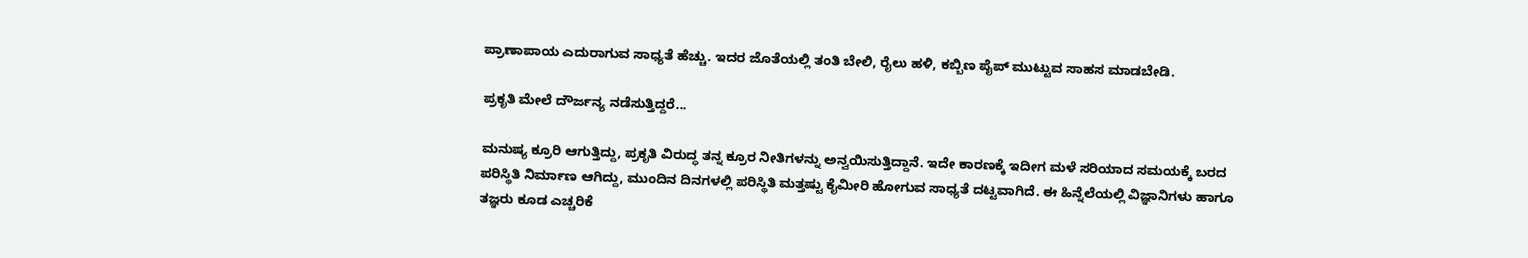ಪ್ರಾಣಾಪಾಯ ಎದುರಾಗುವ ಸಾಧ್ಯತೆ ಹೆಚ್ಚು. ಇದರ ಜೊತೆಯಲ್ಲಿ ತಂತಿ ಬೇಲಿ, ರೈಲು ಹಳಿ, ಕಬ್ಬಿಣ ಪೈಪ್ ಮುಟ್ಟುವ ಸಾಹಸ ಮಾಡಬೇಡಿ.

ಪ್ರಕೃತಿ ಮೇಲೆ ದೌರ್ಜನ್ಯ ನಡೆಸುತ್ತಿದ್ದರೆ...

ಮನುಷ್ಯ ಕ್ರೂರಿ ಆಗುತ್ತಿದ್ದು, ಪ್ರಕೃತಿ ವಿರುದ್ಧ ತನ್ನ ಕ್ರೂರ ನೀತಿಗಳನ್ನು ಅನ್ವಯಿಸುತ್ತಿದ್ದಾನೆ. ಇದೇ ಕಾರಣಕ್ಕೆ ಇದೀಗ ಮಳೆ ಸರಿಯಾದ ಸಮಯಕ್ಕೆ ಬರದ ಪರಿಸ್ಥಿತಿ ನಿರ್ಮಾಣ ಆಗಿದ್ದು, ಮುಂದಿನ ದಿನಗಳಲ್ಲಿ ಪರಿಸ್ಥಿತಿ ಮತ್ತಷ್ಟು ಕೈಮೀರಿ ಹೋಗುವ ಸಾಧ್ಯತೆ ದಟ್ಟವಾಗಿದೆ. ಈ ಹಿನ್ನೆಲೆಯಲ್ಲಿ ವಿಜ್ಞಾನಿಗಳು ಹಾಗೂ ತಜ್ಞರು ಕೂಡ ಎಚ್ಚರಿಕೆ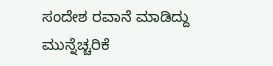ಸಂದೇಶ ರವಾನೆ ಮಾಡಿದ್ದು ಮುನ್ನೆಚ್ಚರಿಕೆ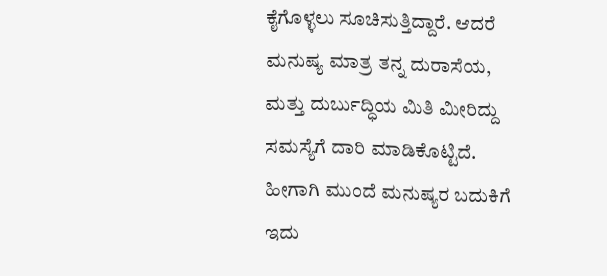ಕೈಗೊಳ್ಳಲು ಸೂಚಿಸುತ್ತಿದ್ದಾರೆ. ಆದರೆ ಮನುಷ್ಯ ಮಾತ್ರ ತನ್ನ ದುರಾಸೆಯ, ಮತ್ತು ದುರ್ಬುದ್ಧಿಯ ಮಿತಿ ಮೀರಿದ್ದು ಸಮಸ್ಯೆಗೆ ದಾರಿ ಮಾಡಿಕೊಟ್ಟಿದೆ. ಹೀಗಾಗಿ ಮುಂದೆ ಮನುಷ್ಯರ ಬದುಕಿಗೆ ಇದು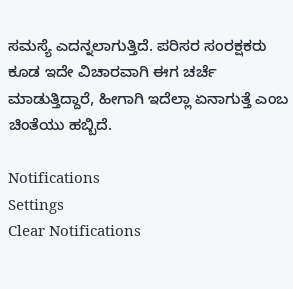ಸಮಸ್ಯೆ ಎದನ್ನಲಾಗುತ್ತಿದೆ. ಪರಿಸರ ಸಂರಕ್ಷಕರು ಕೂಡ ಇದೇ ವಿಚಾರವಾಗಿ ಈಗ ಚರ್ಚೆ ಮಾಡುತ್ತಿದ್ದಾರೆ, ಹೀಗಾಗಿ ಇದೆಲ್ಲಾ ಏನಾಗುತ್ತೆ ಎಂಬ ಚಿಂತೆಯು ಹಬ್ಬಿದೆ.

Notifications
Settings
Clear Notifications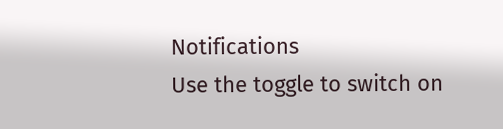Notifications
Use the toggle to switch on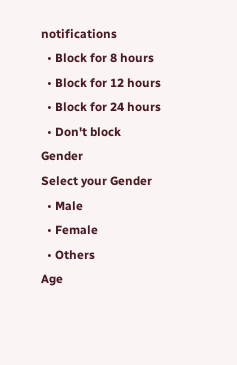notifications
  • Block for 8 hours
  • Block for 12 hours
  • Block for 24 hours
  • Don't block
Gender
Select your Gender
  • Male
  • Female
  • Others
Age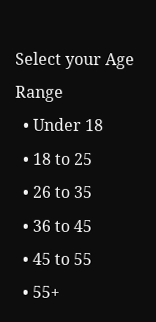Select your Age Range
  • Under 18
  • 18 to 25
  • 26 to 35
  • 36 to 45
  • 45 to 55
  • 55+